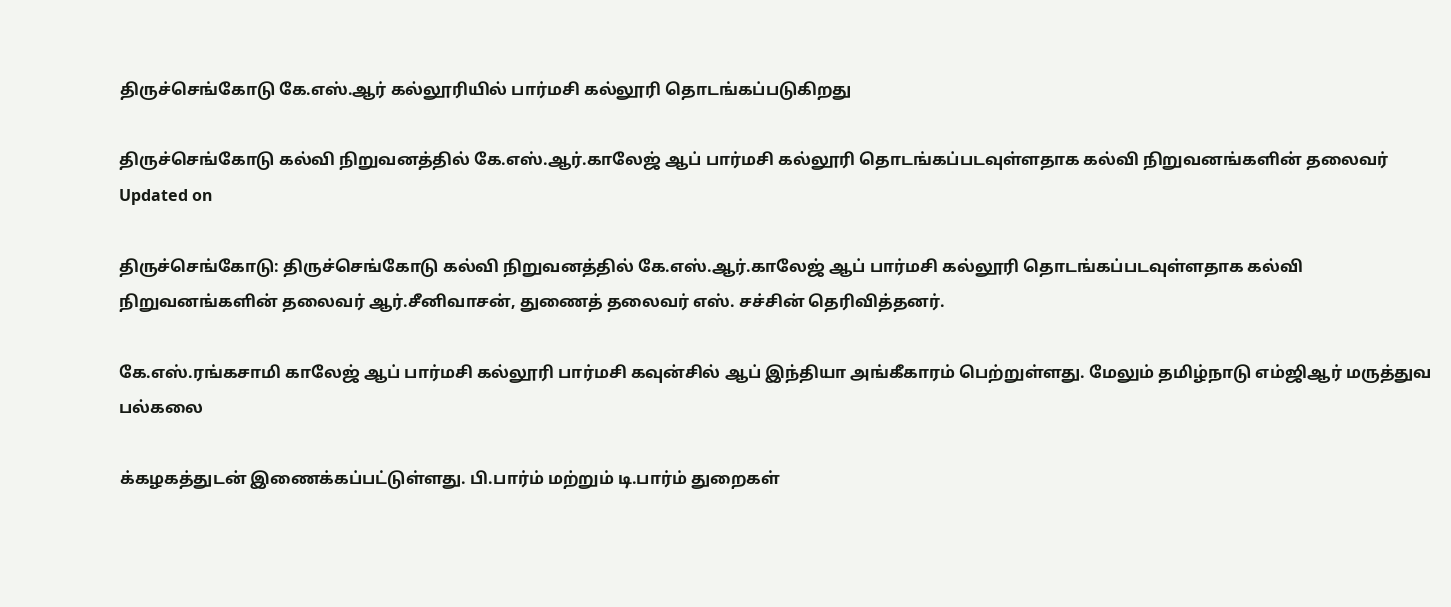திருச்செங்கோடு கே.எஸ்.ஆர் கல்லூரியில் பார்மசி கல்லூரி தொடங்கப்படுகிறது

திருச்செங்கோடு கல்வி நிறுவனத்தில் கே.எஸ்.ஆர்.காலேஜ் ஆப் பார்மசி கல்லூரி தொடங்கப்படவுள்ளதாக கல்வி நிறுவனங்களின் தலைவர்
Updated on

திருச்செங்கோடு: திருச்செங்கோடு கல்வி நிறுவனத்தில் கே.எஸ்.ஆர்.காலேஜ் ஆப் பார்மசி கல்லூரி தொடங்கப்படவுள்ளதாக கல்வி நிறுவனங்களின் தலைவர் ஆர்.சீனிவாசன், துணைத் தலைவர் எஸ். சச்சின் தெரிவித்தனர்.

கே.எஸ்.ரங்கசாமி காலேஜ் ஆப் பார்மசி கல்லூரி பார்மசி கவுன்சில் ஆப் இந்தியா அங்கீகாரம் பெற்றுள்ளது. மேலும் தமிழ்நாடு எம்ஜிஆர் மருத்துவ பல்கலை

க்கழகத்துடன் இணைக்கப்பட்டுள்ளது. பி.பார்ம் மற்றும் டி.பார்ம் துறைகள்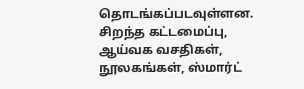தொடங்கப்படவுள்ளன. சிறந்த கட்டமைப்பு, ஆய்வக வசதிகள், நூலகங்கள், ஸ்மார்ட்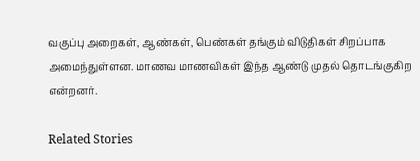வகுப்பு அறைகள், ஆண்கள், பெண்கள் தங்கும் விடுதிகள் சிறப்பாக அமைந்துள்ளன. மாணவ மாணவிகள் இந்த ஆண்டு முதல் தொடங்குகிற என்றனர்.

Related Stories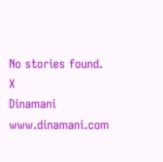No stories found.
X
Dinamani
www.dinamani.com